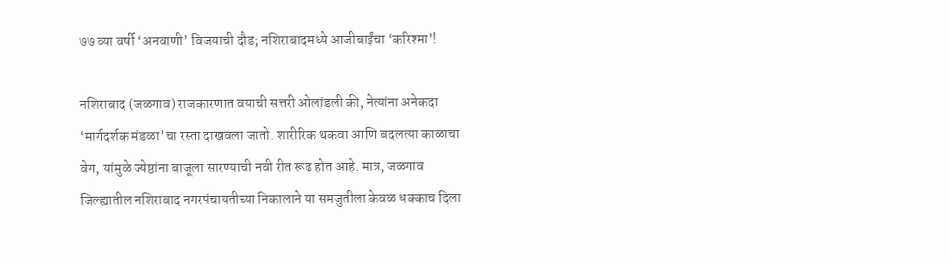७७ व्या वर्षी ‘अनवाणी’ विजयाची दौड; नशिराबादमध्ये आजीबाईंचा ‘करिश्मा’!

नशिराबाद (जळगाव) राजकारणात वयाची सत्तरी ओलांडली की, नेत्यांना अनेकदा ‘मार्गदर्शक मंडळा’चा रस्ता दाखवला जातो. शारीरिक थकवा आणि बदलत्या काळाचा वेग, यांमुळे ज्येष्ठांना बाजूला सारण्याची नवी रीत रूढ होत आहे. मात्र, जळगाव जिल्ह्यातील नशिराबाद नगरपंचायतीच्या निकालाने या समजुतीला केवळ धक्काच दिला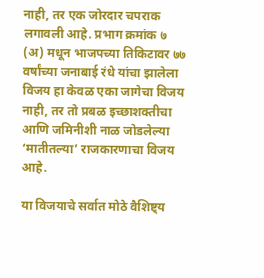नाही, तर एक जोरदार चपराक लगावली आहे. प्रभाग क्रमांक ७ (अ) मधून भाजपच्या तिकिटावर ७७ वर्षांच्या जनाबाई रंधे यांचा झालेला विजय हा केवळ एका जागेचा विजय नाही, तर तो प्रबळ इच्छाशक्तीचा आणि जमिनीशी नाळ जोडलेल्या ‘मातीतल्या’ राजकारणाचा विजय आहे.

या विजयाचे सर्वात मोठे वैशिष्ट्य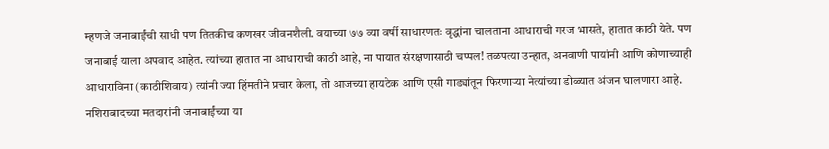म्हणजे जनाबाईंची साधी पण तितकीच कणखर जीवनशैली. वयाच्या ७७ व्या वर्षी साधारणतः वृद्धांना चालताना आधाराची गरज भासते, हातात काठी येते. पण जनाबाई याला अपवाद आहेत. त्यांच्या हातात ना आधाराची काठी आहे, ना पायात संरक्षणासाठी चप्पल! तळपत्या उन्हात, अनवाणी पायांनी आणि कोणाच्याही आधाराविना (काठीशिवाय) त्यांनी ज्या हिंमतीने प्रचार केला, तो आजच्या हायटेक आणि एसी गाड्यांतून फिरणाऱ्या नेत्यांच्या डोळ्यात अंजन घालणारा आहे.
नशिराबादच्या मतदारांनी जनाबाईंच्या या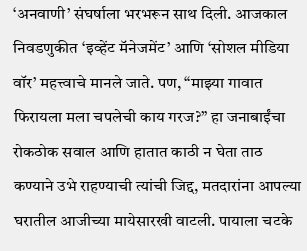‘अनवाणी’ संघर्षाला भरभरून साथ दिली. आजकाल निवडणुकीत ‘इव्हेंट मॅनेजमेंट’ आणि ‘सोशल मीडिया वॉर’ महत्त्वाचे मानले जाते. पण, “माझ्या गावात फिरायला मला चपलेची काय गरज?” हा जनाबाईंचा रोकठोक सवाल आणि हातात काठी न घेता ताठ कण्याने उभे राहण्याची त्यांची जिद्द, मतदारांना आपल्या घरातील आजीच्या मायेसारखी वाटली. पायाला चटके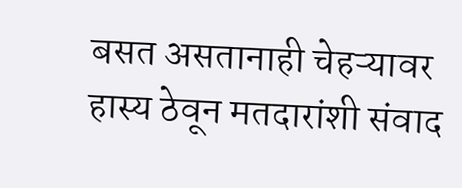बसत असतानाही चेहऱ्यावर हास्य ठेवून मतदारांशी संवाद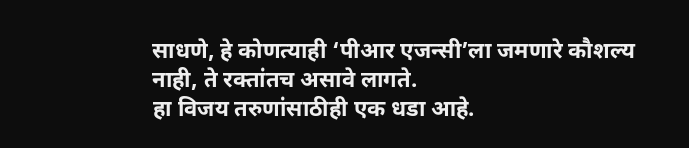साधणे, हे कोणत्याही ‘पीआर एजन्सी’ला जमणारे कौशल्य नाही, ते रक्तांतच असावे लागते.
हा विजय तरुणांसाठीही एक धडा आहे.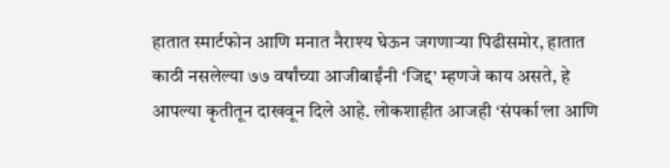हातात स्मार्टफोन आणि मनात नैराश्य घेऊन जगणाऱ्या पिढीसमोर, हातात काठी नसलेल्या ७७ वर्षांच्या आजीबाईंनी ‘जिद्द’ म्हणजे काय असते, हे आपल्या कृतीतून दाखवून दिले आहे. लोकशाहीत आजही ‘संपर्का’ला आणि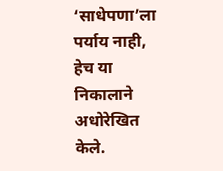‘साधेपणा’ला पर्याय नाही, हेच या निकालाने अधोरेखित केले.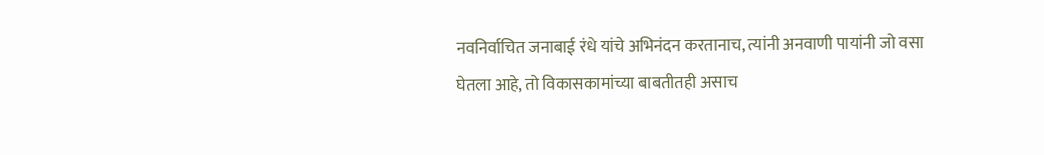नवनिर्वाचित जनाबाई रंधे यांचे अभिनंदन करतानाच, त्यांनी अनवाणी पायांनी जो वसा घेतला आहे, तो विकासकामांच्या बाबतीतही असाच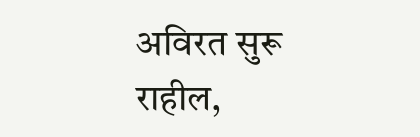अविरत सुरू राहील,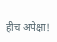हीच अपेक्षा!